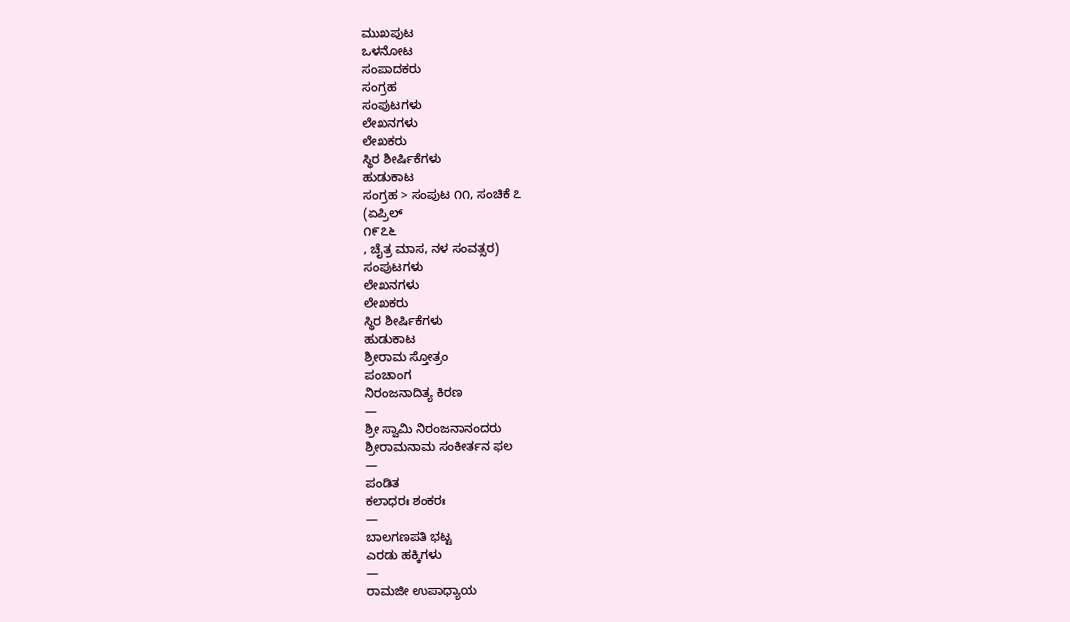ಮುಖಪುಟ
ಒಳನೋಟ
ಸಂಪಾದಕರು
ಸಂಗ್ರಹ
ಸಂಪುಟಗಳು
ಲೇಖನಗಳು
ಲೇಖಕರು
ಸ್ಥಿರ ಶೀರ್ಷಿಕೆಗಳು
ಹುಡುಕಾಟ
ಸಂಗ್ರಹ > ಸಂಪುಟ ೧೧, ಸಂಚಿಕೆ ೭
(ಏಪ್ರಿಲ್
೧೯೭೬
, ಚೈತ್ರ ಮಾಸ, ನಳ ಸಂವತ್ಸರ)
ಸಂಪುಟಗಳು
ಲೇಖನಗಳು
ಲೇಖಕರು
ಸ್ಥಿರ ಶೀರ್ಷಿಕೆಗಳು
ಹುಡುಕಾಟ
ಶ್ರೀರಾಮ ಸ್ತೋತ್ರಂ
ಪಂಚಾಂಗ
ನಿರಂಜನಾದಿತ್ಯ ಕಿರಣ
—
ಶ್ರೀ ಸ್ವಾಮಿ ನಿರಂಜನಾನಂದರು
ಶ್ರೀರಾಮನಾಮ ಸಂಕೀರ್ತನ ಫಲ
—
ಪಂಡಿತ
ಕಲಾಧರಃ ಶಂಕರಃ
—
ಬಾಲಗಣಪತಿ ಭಟ್ಟ
ಎರಡು ಹಕ್ಕಿಗಳು
—
ರಾಮಜೀ ಉಪಾಧ್ಯಾಯ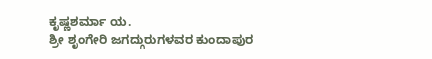ಕೃಷ್ಣಶರ್ಮಾ ಯ.
ಶ್ರೀ ಶೃಂಗೇರಿ ಜಗದ್ಗುರುಗಳವರ ಕುಂದಾಪುರ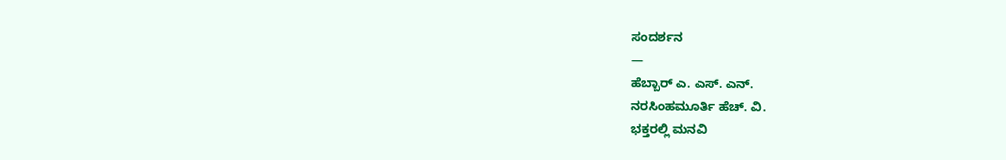ಸಂದರ್ಶನ
—
ಹೆಬ್ಬಾರ್ ಎ. ಎಸ್. ಎನ್.
ನರಸಿಂಹಮೂರ್ತಿ ಹೆಚ್. ವಿ.
ಭಕ್ತರಲ್ಲಿ ಮನವಿ